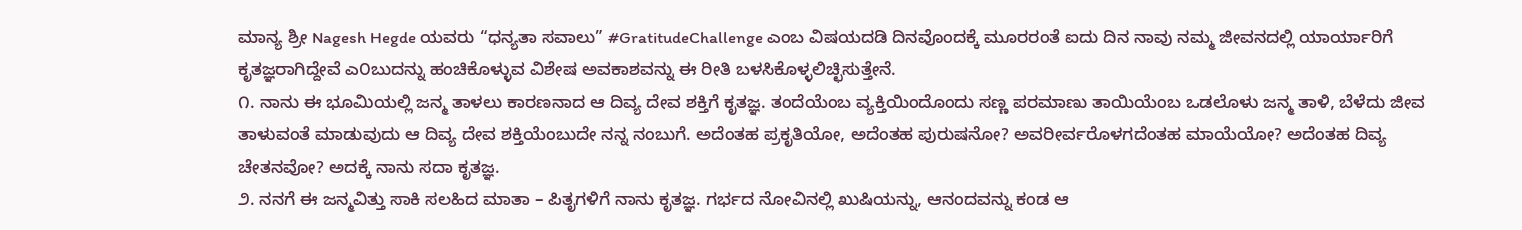ಮಾನ್ಯ ಶ್ರೀ Nagesh Hegde ಯವರು “ಧನ್ಯತಾ ಸವಾಲು” #GratitudeChallenge ಎಂಬ ವಿಷಯದಡಿ ದಿನವೊಂದಕ್ಕೆ ಮೂರರಂತೆ ಐದು ದಿನ ನಾವು ನಮ್ಮ ಜೀವನದಲ್ಲಿ ಯಾರ್ಯಾರಿಗೆ ಕೃತಜ್ಞರಾಗಿದ್ದೇವೆ ಎ೦ಬುದನ್ನು ಹಂಚಿಕೊಳ್ಳುವ ವಿಶೇಷ ಅವಕಾಶವನ್ನು ಈ ರೀತಿ ಬಳಸಿಕೊಳ್ಳಲಿಚ್ಛಿಸುತ್ತೇನೆ.
೧. ನಾನು ಈ ಭೂಮಿಯಲ್ಲಿ ಜನ್ಮ ತಾಳಲು ಕಾರಣನಾದ ಆ ದಿವ್ಯ ದೇವ ಶಕ್ತಿಗೆ ಕೃತಜ್ಞ. ತಂದೆಯೆಂಬ ವ್ಯಕ್ತಿಯಿಂದೊಂದು ಸಣ್ಣ ಪರಮಾಣು ತಾಯಿಯೆಂಬ ಒಡಲೊಳು ಜನ್ಮ ತಾಳಿ, ಬೆಳೆದು ಜೀವ ತಾಳುವಂತೆ ಮಾಡುವುದು ಆ ದಿವ್ಯ ದೇವ ಶಕ್ತಿಯೆಂಬುದೇ ನನ್ನ ನಂಬುಗೆ. ಅದೆಂತಹ ಪ್ರಕೃತಿಯೋ, ಅದೆಂತಹ ಪುರುಷನೋ? ಅವರೀರ್ವರೊಳಗದೆಂತಹ ಮಾಯೆಯೋ? ಅದೆಂತಹ ದಿವ್ಯ ಚೇತನವೋ? ಅದಕ್ಕೆ ನಾನು ಸದಾ ಕೃತಜ್ಞ.
೨. ನನಗೆ ಈ ಜನ್ಮವಿತ್ತು ಸಾಕಿ ಸಲಹಿದ ಮಾತಾ – ಪಿತೃಗಳಿಗೆ ನಾನು ಕೃತಜ್ಞ. ಗರ್ಭದ ನೋವಿನಲ್ಲಿ ಖುಷಿಯನ್ನು, ಆನಂದವನ್ನು ಕಂಡ ಆ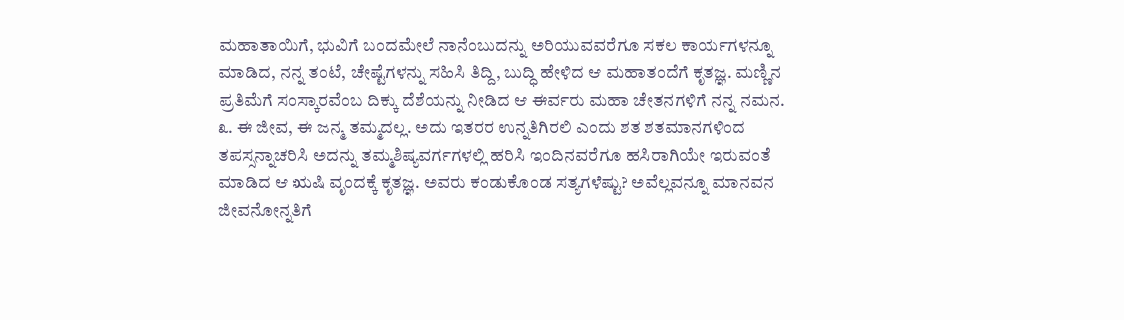ಮಹಾತಾಯಿಗೆ, ಭುವಿಗೆ ಬಂದಮೇಲೆ ನಾನೆಂಬುದನ್ನು ಅರಿಯುವವರೆಗೂ ಸಕಲ ಕಾರ್ಯಗಳನ್ನೂ ಮಾಡಿದ, ನನ್ನ ತಂಟೆ, ಚೇಷ್ಟೆಗಳನ್ನು ಸಹಿಸಿ ತಿದ್ದಿ, ಬುದ್ಧಿ ಹೇಳಿದ ಆ ಮಹಾತಂದೆಗೆ ಕೃತಜ್ಞ. ಮಣ್ಣಿನ ಪ್ರತಿಮೆಗೆ ಸಂಸ್ಕಾರವೆಂಬ ದಿಕ್ಕು ದೆಶೆಯನ್ನು ನೀಡಿದ ಆ ಈರ್ವರು ಮಹಾ ಚೇತನಗಳಿಗೆ ನನ್ನ ನಮನ.
೩. ಈ ಜೀವ, ಈ ಜನ್ಮ ತಮ್ಮದಲ್ಲ. ಅದು ಇತರರ ಉನ್ನತಿಗಿರಲಿ ಎಂದು ಶತ ಶತಮಾನಗಳಿಂದ ತಪಸ್ಸನ್ನಾಚರಿಸಿ ಅದನ್ನು ತಮ್ಮಶಿಷ್ಯವರ್ಗಗಳಲ್ಲಿ ಹರಿಸಿ ಇಂದಿನವರೆಗೂ ಹಸಿರಾಗಿಯೇ ಇರುವಂತೆ ಮಾಡಿದ ಆ ಋಷಿ ವೃಂದಕ್ಕೆ ಕೃತಜ್ಞ. ಅವರು ಕಂಡುಕೊಂಡ ಸತ್ಯಗಳೆಷ್ಟು? ಅವೆಲ್ಲವನ್ನೂ ಮಾನವನ ಜೀವನೋನ್ನತಿಗೆ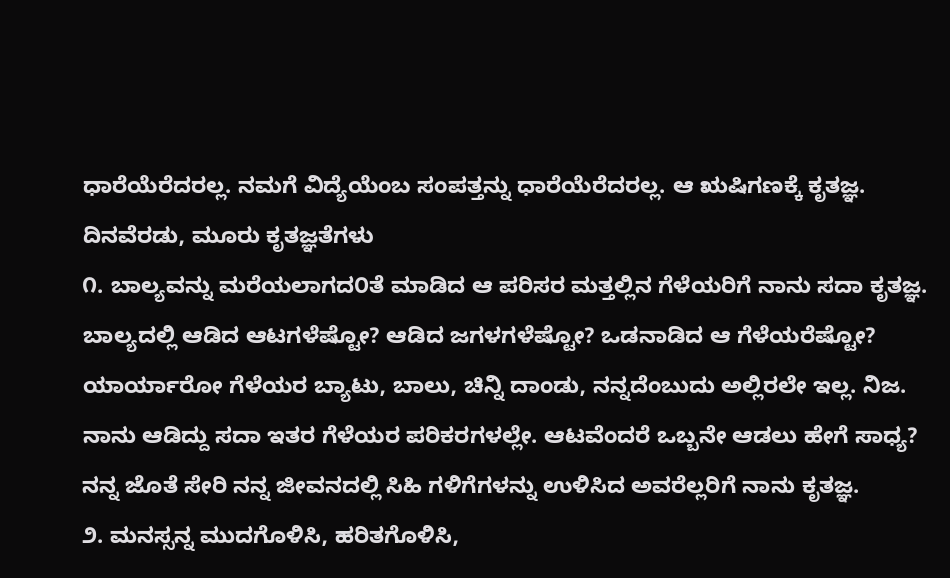ಧಾರೆಯೆರೆದರಲ್ಲ. ನಮಗೆ ವಿದ್ಯೆಯೆಂಬ ಸಂಪತ್ತನ್ನು ಧಾರೆಯೆರೆದರಲ್ಲ. ಆ ಋಷಿಗಣಕ್ಕೆ ಕೃತಜ್ಞ.
ದಿನವೆರಡು, ಮೂರು ಕೃತಜ್ಞತೆಗಳು
೧. ಬಾಲ್ಯವನ್ನು ಮರೆಯಲಾಗದ೦ತೆ ಮಾಡಿದ ಆ ಪರಿಸರ ಮತ್ತಲ್ಲಿನ ಗೆಳೆಯರಿಗೆ ನಾನು ಸದಾ ಕೃತಜ್ಞ. ಬಾಲ್ಯದಲ್ಲಿ ಆಡಿದ ಆಟಗಳೆಷ್ಟೋ? ಆಡಿದ ಜಗಳಗಳೆಷ್ಟೋ? ಒಡನಾಡಿದ ಆ ಗೆಳೆಯರೆಷ್ಟೋ? ಯಾರ್ಯಾರೋ ಗೆಳೆಯರ ಬ್ಯಾಟು, ಬಾಲು, ಚಿನ್ನಿ ದಾಂಡು, ನನ್ನದೆಂಬುದು ಅಲ್ಲಿರಲೇ ಇಲ್ಲ. ನಿಜ. ನಾನು ಆಡಿದ್ದು ಸದಾ ಇತರ ಗೆಳೆಯರ ಪರಿಕರಗಳಲ್ಲೇ. ಆಟವೆಂದರೆ ಒಬ್ಬನೇ ಆಡಲು ಹೇಗೆ ಸಾಧ್ಯ? ನನ್ನ ಜೊತೆ ಸೇರಿ ನನ್ನ ಜೀವನದಲ್ಲಿ ಸಿಹಿ ಗಳಿಗೆಗಳನ್ನು ಉಳಿಸಿದ ಅವರೆಲ್ಲರಿಗೆ ನಾನು ಕೃತಜ್ಞ.
೨. ಮನಸ್ಸನ್ನ ಮುದಗೊಳಿಸಿ, ಹರಿತಗೊಳಿಸಿ,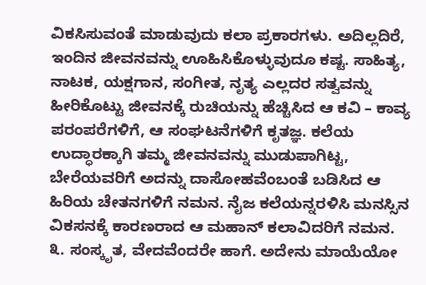ವಿಕಸಿಸುವಂತೆ ಮಾಡುವುದು ಕಲಾ ಪ್ರಕಾರಗಳು. ಅದಿಲ್ಲದಿರೆ, ಇಂದಿನ ಜೀವನವನ್ನು ಊಹಿಸಿಕೊಳ್ಳುವುದೂ ಕಷ್ಟ. ಸಾಹಿತ್ಯ, ನಾಟಕ, ಯಕ್ಷಗಾನ, ಸಂಗೀತ, ನೃತ್ಯ ಎಲ್ಲದರ ಸತ್ವವನ್ನು ಹೀರಿಕೊಟ್ಟು ಜೀವನಕ್ಕೆ ರುಚಿಯನ್ನು ಹೆಚ್ಚಿಸಿದ ಆ ಕವಿ – ಕಾವ್ಯ ಪರಂಪರೆಗಳಿಗೆ, ಆ ಸಂಘಟನೆಗಳಿಗೆ ಕೃತಜ್ಞ. ಕಲೆಯ ಉದ್ಧಾರಕ್ಕಾಗಿ ತಮ್ಮ ಜೀವನವನ್ನು ಮುಡುಪಾಗಿಟ್ಟ, ಬೇರೆಯವರಿಗೆ ಅದನ್ನು ದಾಸೋಹವೆಂಬಂತೆ ಬಡಿಸಿದ ಆ ಹಿರಿಯ ಚೇತನಗಳಿಗೆ ನಮನ. ನೈಜ ಕಲೆಯನ್ನರಳಿಸಿ ಮನಸ್ಸಿನ ವಿಕಸನಕ್ಕೆ ಕಾರಣರಾದ ಆ ಮಹಾನ್ ಕಲಾವಿದರಿಗೆ ನಮನ.
೩. ಸಂಸ್ಕೃತ, ವೇದವೆಂದರೇ ಹಾಗೆ. ಅದೇನು ಮಾಯೆಯೋ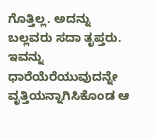ಗೊತ್ತಿಲ್ಲ. ಅದನ್ನು ಬಲ್ಲವರು ಸದಾ ತೃಪ್ತರು. ಇವನ್ನು ಧಾರೆಯೆರೆಯುವುದನ್ನೇ ವೃತ್ತಿಯನ್ನಾಗಿಸಿಕೊಂಡ ಆ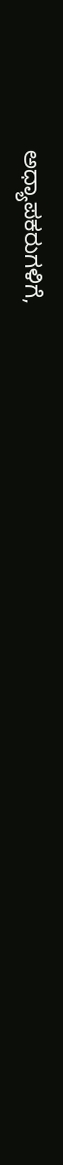ಅಧ್ಯಾಪಕರುಗಳಿಗೆ,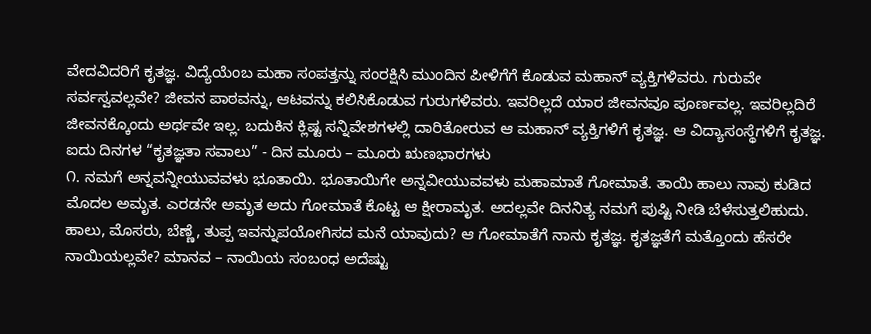ವೇದವಿದರಿಗೆ ಕೃತಜ್ಞ. ವಿದ್ಯೆಯೆಂಬ ಮಹಾ ಸಂಪತ್ತನ್ನು ಸಂರಕ್ಷಿಸಿ ಮುಂದಿನ ಪೀಳಿಗೆಗೆ ಕೊಡುವ ಮಹಾನ್ ವ್ಯಕ್ತಿಗಳಿವರು. ಗುರುವೇ ಸರ್ವಸ್ವವಲ್ಲವೇ? ಜೀವನ ಪಾಠವನ್ನು, ಆಟವನ್ನು ಕಲಿಸಿಕೊಡುವ ಗುರುಗಳಿವರು. ಇವರಿಲ್ಲದೆ ಯಾರ ಜೀವನವೂ ಪೂರ್ಣವಲ್ಲ. ಇವರಿಲ್ಲದಿರೆ ಜೀವನಕ್ಕೊಂದು ಅರ್ಥವೇ ಇಲ್ಲ. ಬದುಕಿನ ಕ್ಲಿಷ್ಟ ಸನ್ನಿವೇಶಗಳಲ್ಲಿ ದಾರಿತೋರುವ ಆ ಮಹಾನ್ ವ್ಯಕ್ತಿಗಳಿಗೆ ಕೃತಜ್ಞ. ಆ ವಿದ್ಯಾಸಂಸ್ಥೆಗಳಿಗೆ ಕೃತಜ್ಞ.
ಐದು ದಿನಗಳ “ಕೃತಜ್ಞತಾ ಸವಾಲು” - ದಿನ ಮೂರು – ಮೂರು ಋಣಭಾರಗಳು
೧. ನಮಗೆ ಅನ್ನವನ್ನೀಯುವವಳು ಭೂತಾಯಿ. ಭೂತಾಯಿಗೇ ಅನ್ನವೀಯುವವಳು ಮಹಾಮಾತೆ ಗೋಮಾತೆ. ತಾಯಿ ಹಾಲು ನಾವು ಕುಡಿದ ಮೊದಲ ಅಮೃತ. ಎರಡನೇ ಅಮೃತ ಅದು ಗೋಮಾತೆ ಕೊಟ್ಟ ಆ ಕ್ಷೀರಾಮೃತ. ಅದಲ್ಲವೇ ದಿನನಿತ್ಯ ನಮಗೆ ಪುಷ್ಟಿ ನೀಡಿ ಬೆಳೆಸುತ್ತಲಿಹುದು. ಹಾಲು, ಮೊಸರು, ಬೆಣ್ಣೆ, ತುಪ್ಪ ಇವನ್ನುಪಯೋಗಿಸದ ಮನೆ ಯಾವುದು? ಆ ಗೋಮಾತೆಗೆ ನಾನು ಕೃತಜ್ಞ. ಕೃತಜ್ಞತೆಗೆ ಮತ್ತೊಂದು ಹೆಸರೇ ನಾಯಿಯಲ್ಲವೇ? ಮಾನವ – ನಾಯಿಯ ಸಂಬಂಧ ಅದೆಷ್ಟು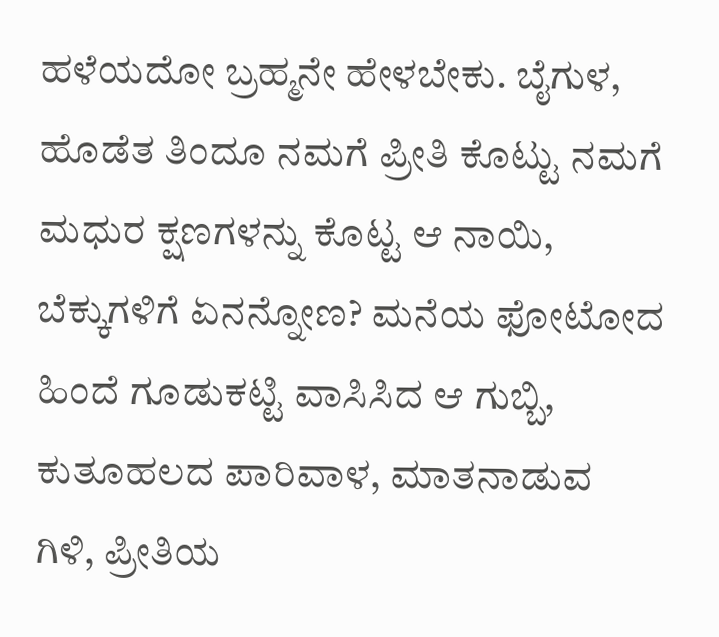ಹಳೆಯದೋ ಬ್ರಹ್ಮನೇ ಹೇಳಬೇಕು. ಬೈಗುಳ, ಹೊಡೆತ ತಿಂದೂ ನಮಗೆ ಪ್ರೀತಿ ಕೊಟ್ಟು ನಮಗೆ ಮಧುರ ಕ್ಷಣಗಳನ್ನು ಕೊಟ್ಟ ಆ ನಾಯಿ, ಬೆಕ್ಕುಗಳಿಗೆ ಏನನ್ನೋಣ? ಮನೆಯ ಫೋಟೋದ ಹಿಂದೆ ಗೂಡುಕಟ್ಟಿ ವಾಸಿಸಿದ ಆ ಗುಬ್ಬಿ, ಕುತೂಹಲದ ಪಾರಿವಾಳ, ಮಾತನಾಡುವ ಗಿಳಿ, ಪ್ರೀತಿಯ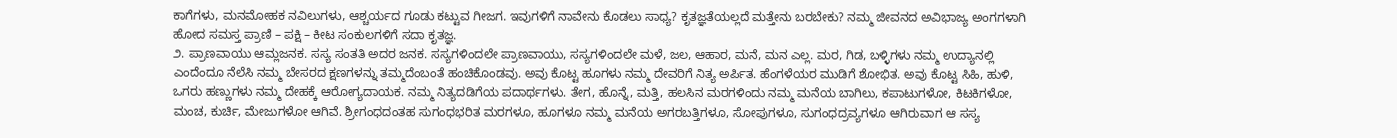ಕಾಗೆಗಳು, ಮನಮೋಹಕ ನವಿಲುಗಳು, ಆಶ್ಚರ್ಯದ ಗೂಡು ಕಟ್ಟುವ ಗೀಜಗ. ಇವುಗಳಿಗೆ ನಾವೇನು ಕೊಡಲು ಸಾಧ್ಯ? ಕೃತಜ್ಞತೆಯಲ್ಲದೆ ಮತ್ತೇನು ಬರಬೇಕು? ನಮ್ಮ ಜೀವನದ ಅವಿಭಾಜ್ಯ ಅಂಗಗಳಾಗಿ ಹೋದ ಸಮಸ್ತ ಪ್ರಾಣಿ – ಪಕ್ಷಿ – ಕೀಟ ಸಂಕುಲಗಳಿಗೆ ಸದಾ ಕೃತಜ್ಞ.
೨. ಪ್ರಾಣವಾಯು ಆಮ್ಲಜನಕ. ಸಸ್ಯ ಸಂತತಿ ಅದರ ಜನಕ. ಸಸ್ಯಗಳಿಂದಲೇ ಪ್ರಾಣವಾಯು, ಸಸ್ಯಗಳಿಂದಲೇ ಮಳೆ, ಜಲ, ಆಹಾರ, ಮನೆ, ಮನ ಎಲ್ಲ. ಮರ, ಗಿಡ, ಬಳ್ಳಿಗಳು ನಮ್ಮ ಉದ್ಯಾನಲ್ಲಿ ಎಂದೆಂದೂ ನೆಲೆಸಿ ನಮ್ಮ ಬೇಸರದ ಕ್ಷಣಗಳನ್ನು ತಮ್ಮದೆಂಬಂತೆ ಹಂಚಿಕೊಂಡವು. ಅವು ಕೊಟ್ಟ ಹೂಗಳು ನಮ್ಮ ದೇವರಿಗೆ ನಿತ್ಯ ಅರ್ಪಿತ. ಹೆಂಗಳೆಯರ ಮುಡಿಗೆ ಶೋಭಿತ. ಅವು ಕೊಟ್ಟ ಸಿಹಿ, ಹುಳಿ, ಒಗರು ಹಣ್ಣುಗಳು ನಮ್ಮ ದೇಹಕ್ಕೆ ಆರೋಗ್ಯದಾಯಕ. ನಮ್ಮ ನಿತ್ಯದಡಿಗೆಯ ಪದಾರ್ಥಗಳು. ತೇಗ, ಹೊನ್ನೆ, ಮತ್ತಿ, ಹಲಸಿನ ಮರಗಳಿಂದು ನಮ್ಮ ಮನೆಯ ಬಾಗಿಲು, ಕಪಾಟುಗಳೋ, ಕಿಟಕಿಗಳೋ, ಮಂಚ, ಕುರ್ಚಿ, ಮೇಜುಗಳೋ ಆಗಿವೆ. ಶ್ರೀಗಂಧದಂತಹ ಸುಗಂಧಭರಿತ ಮರಗಳೂ, ಹೂಗಳೂ ನಮ್ಮ ಮನೆಯ ಅಗರಬತ್ತಿಗಳೂ, ಸೋಪುಗಳೂ, ಸುಗಂಧದ್ರವ್ಯಗಳೂ ಆಗಿರುವಾಗ ಆ ಸಸ್ಯ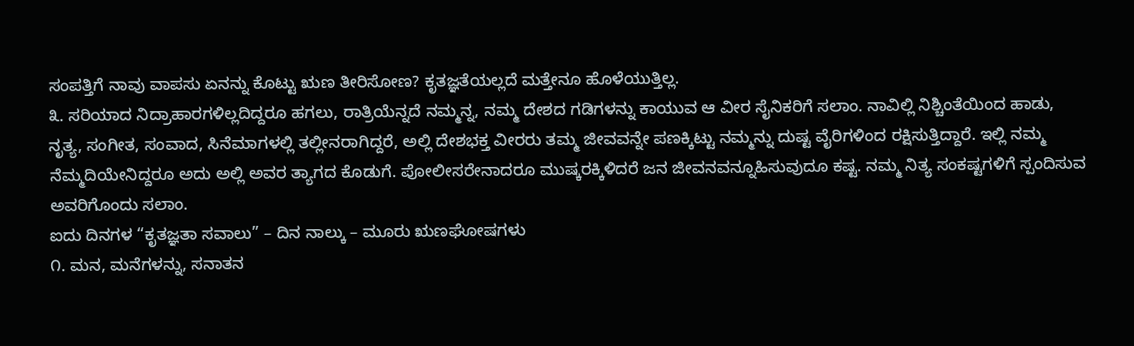ಸಂಪತ್ತಿಗೆ ನಾವು ವಾಪಸು ಏನನ್ನು ಕೊಟ್ಟು ಋಣ ತೀರಿಸೋಣ? ಕೃತಜ್ಞತೆಯಲ್ಲದೆ ಮತ್ತೇನೂ ಹೊಳೆಯುತ್ತಿಲ್ಲ.
೩. ಸರಿಯಾದ ನಿದ್ರಾಹಾರಗಳಿಲ್ಲದಿದ್ದರೂ ಹಗಲು, ರಾತ್ರಿಯೆನ್ನದೆ ನಮ್ಮನ್ನ, ನಮ್ಮ ದೇಶದ ಗಡಿಗಳನ್ನು ಕಾಯುವ ಆ ವೀರ ಸೈನಿಕರಿಗೆ ಸಲಾಂ. ನಾವಿಲ್ಲಿ ನಿಶ್ಚಿಂತೆಯಿಂದ ಹಾಡು, ನೃತ್ಯ, ಸಂಗೀತ, ಸಂವಾದ, ಸಿನೆಮಾಗಳಲ್ಲಿ ತಲ್ಲೀನರಾಗಿದ್ದರೆ, ಅಲ್ಲಿ ದೇಶಭಕ್ತ ವೀರರು ತಮ್ಮ ಜೀವವನ್ನೇ ಪಣಕ್ಕಿಟ್ಟು ನಮ್ಮನ್ನು ದುಷ್ಟ ವೈರಿಗಳಿಂದ ರಕ್ಷಿಸುತ್ತಿದ್ದಾರೆ. ಇಲ್ಲಿ ನಮ್ಮ ನೆಮ್ಮದಿಯೇನಿದ್ದರೂ ಅದು ಅಲ್ಲಿ ಅವರ ತ್ಯಾಗದ ಕೊಡುಗೆ. ಪೋಲೀಸರೇನಾದರೂ ಮುಷ್ಕರಕ್ಕಿಳಿದರೆ ಜನ ಜೀವನವನ್ನೂಹಿಸುವುದೂ ಕಷ್ಟ. ನಮ್ಮ ನಿತ್ಯ ಸಂಕಷ್ಟಗಳಿಗೆ ಸ್ಪಂದಿಸುವ ಅವರಿಗೊಂದು ಸಲಾಂ.
ಐದು ದಿನಗಳ “ಕೃತಜ್ಞತಾ ಸವಾಲು” – ದಿನ ನಾಲ್ಕು – ಮೂರು ಋಣಘೋಷಗಳು
೧. ಮನ, ಮನೆಗಳನ್ನು, ಸನಾತನ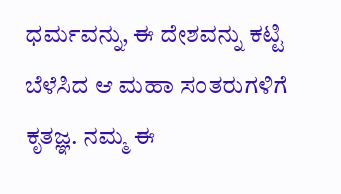ಧರ್ಮವನ್ನು, ಈ ದೇಶವನ್ನು ಕಟ್ಟಿ ಬೆಳೆಸಿದ ಆ ಮಹಾ ಸಂತರುಗಳಿಗೆ ಕೃತಜ್ಞ. ನಮ್ಮ ಈ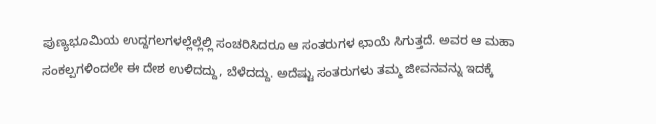ಪುಣ್ಯಭೂಮಿಯ ಉದ್ದಗಲಗಳಲ್ಲೆಲ್ಲೆಲ್ಲಿ ಸಂಚರಿಸಿದರೂ ಆ ಸಂತರುಗಳ ಛಾಯೆ ಸಿಗುತ್ತದೆ. ಅವರ ಆ ಮಹಾ ಸಂಕಲ್ಪಗಳಿಂದಲೇ ಈ ದೇಶ ಉಳಿದದ್ದು, ಬೆಳೆದದ್ದು. ಅದೆಷ್ಟು ಸಂತರುಗಳು ತಮ್ಮ ಜೀವನವನ್ನು ಇದಕ್ಕೆ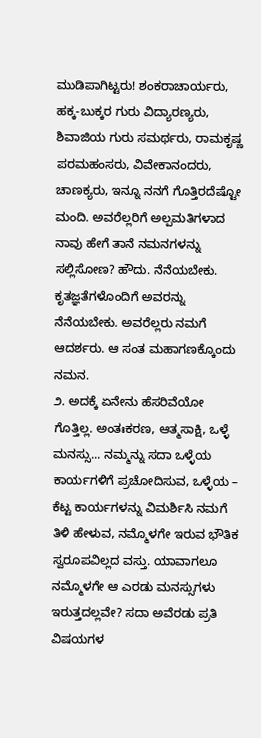ಮುಡಿಪಾಗಿಟ್ಟರು! ಶಂಕರಾಚಾರ್ಯರು, ಹಕ್ಕ-ಬುಕ್ಕರ ಗುರು ವಿದ್ಯಾರಣ್ಯರು, ಶಿವಾಜಿಯ ಗುರು ಸಮರ್ಥರು, ರಾಮಕೃಷ್ಣ ಪರಮಹಂಸರು, ವಿವೇಕಾನಂದರು, ಚಾಣಕ್ಯರು, ಇನ್ನೂ ನನಗೆ ಗೊತ್ತಿರದೆಷ್ಟೋ ಮಂದಿ. ಅವರೆಲ್ಲರಿಗೆ ಅಲ್ಪಮತಿಗಳಾದ ನಾವು ಹೇಗೆ ತಾನೆ ನಮನಗಳನ್ನು ಸಲ್ಲಿಸೋಣ? ಹೌದು. ನೆನೆಯಬೇಕು. ಕೃತಜ್ಞತೆಗಳೊಂದಿಗೆ ಅವರನ್ನು ನೆನೆಯಬೇಕು. ಅವರೆಲ್ಲರು ನಮಗೆ ಆದರ್ಶರು. ಆ ಸಂತ ಮಹಾಗಣಕ್ಕೊಂದು ನಮನ.
೨. ಅದಕ್ಕೆ ಏನೇನು ಹೆಸರಿವೆಯೋ ಗೊತ್ತಿಲ್ಲ. ಅಂತಃಕರಣ, ಆತ್ಮಸಾಕ್ಷಿ, ಒಳ್ಳೆ ಮನಸ್ಸು... ನಮ್ಮನ್ನು ಸದಾ ಒಳ್ಳೆಯ ಕಾರ್ಯಗಳಿಗೆ ಪ್ರಚೋದಿಸುವ, ಒಳ್ಳೆಯ – ಕೆಟ್ಟ ಕಾರ್ಯಗಳನ್ನು ವಿಮರ್ಶಿಸಿ ನಮಗೆ ತಿಳಿ ಹೇಳುವ, ನಮ್ಮೊಳಗೇ ಇರುವ ಭೌತಿಕ ಸ್ವರೂಪವಿಲ್ಲದ ವಸ್ತು. ಯಾವಾಗಲೂ ನಮ್ಮೊಳಗೇ ಆ ಎರಡು ಮನಸ್ಸುಗಳು ಇರುತ್ತದಲ್ಲವೇ? ಸದಾ ಅವೆರಡು ಪ್ರತಿ ವಿಷಯಗಳ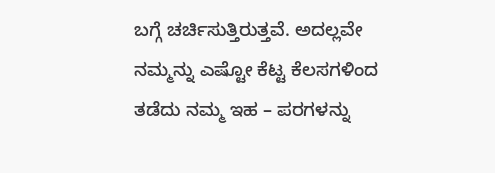ಬಗ್ಗೆ ಚರ್ಚಿಸುತ್ತಿರುತ್ತವೆ. ಅದಲ್ಲವೇ ನಮ್ಮನ್ನು ಎಷ್ಟೋ ಕೆಟ್ಟ ಕೆಲಸಗಳಿಂದ ತಡೆದು ನಮ್ಮ ಇಹ – ಪರಗಳನ್ನು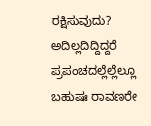ರಕ್ಷಿಸುವುದು? ಅದಿಲ್ಲದಿದ್ದಿದ್ದರೆ ಪ್ರಪಂಚದಲ್ಲೆಲ್ಲೆಲ್ಲೂ ಬಹುಷಃ ರಾವಣರೇ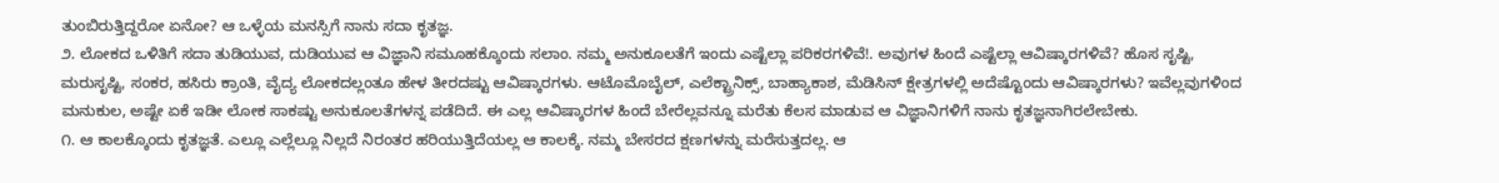ತುಂಬಿರುತ್ತಿದ್ದರೋ ಏನೋ? ಆ ಒಳ್ಳೆಯ ಮನಸ್ಸಿಗೆ ನಾನು ಸದಾ ಕೃತಜ್ಞ.
೨. ಲೋಕದ ಒಳಿತಿಗೆ ಸದಾ ತುಡಿಯುವ, ದುಡಿಯುವ ಆ ವಿಜ್ಞಾನಿ ಸಮೂಹಕ್ಕೊಂದು ಸಲಾಂ. ನಮ್ಮ ಅನುಕೂಲತೆಗೆ ಇಂದು ಎಷ್ಟೆಲ್ಲಾ ಪರಿಕರಗಳಿವೆ!. ಅವುಗಳ ಹಿಂದೆ ಎಷ್ಟೆಲ್ಲಾ ಆವಿಷ್ಕಾರಗಳಿವೆ? ಹೊಸ ಸೃಷ್ಟಿ, ಮರುಸೃಷ್ಟಿ, ಸಂಕರ, ಹಸಿರು ಕ್ರಾಂತಿ, ವೈದ್ಯ ಲೋಕದಲ್ಲಂತೂ ಹೇಳ ತೀರದಷ್ಟು ಆವಿಷ್ಕಾರಗಳು. ಆಟೊಮೊಬೈಲ್, ಎಲೆಕ್ಟ್ರಾನಿಕ್ಸ್, ಬಾಹ್ಯಾಕಾಶ, ಮೆಡಿಸಿನ್ ಕ್ಷೇತ್ರಗಳಲ್ಲಿ ಅದೆಷ್ಟೊಂದು ಆವಿಷ್ಕಾರಗಳು? ಇವೆಲ್ಲವುಗಳಿಂದ ಮನುಕುಲ, ಅಷ್ಟೇ ಏಕೆ ಇಡೀ ಲೋಕ ಸಾಕಷ್ಟು ಅನುಕೂಲತೆಗಳನ್ನ ಪಡೆದಿದೆ. ಈ ಎಲ್ಲ ಆವಿಷ್ಕಾರಗಳ ಹಿಂದೆ ಬೇರೆಲ್ಲವನ್ನೂ ಮರೆತು ಕೆಲಸ ಮಾಡುವ ಆ ವಿಜ್ಞಾನಿಗಳಿಗೆ ನಾನು ಕೃತಜ್ಞನಾಗಿರಲೇಬೇಕು.
೧. ಆ ಕಾಲಕ್ಕೊಂದು ಕೃತಜ್ಞತೆ. ಎಲ್ಲೂ ಎಲ್ಲೆಲ್ಲೂ ನಿಲ್ಲದೆ ನಿರಂತರ ಹರಿಯುತ್ತಿದೆಯಲ್ಲ ಆ ಕಾಲಕ್ಕೆ. ನಮ್ಮ ಬೇಸರದ ಕ್ಷಣಗಳನ್ನು ಮರೆಸುತ್ತದಲ್ಲ. ಆ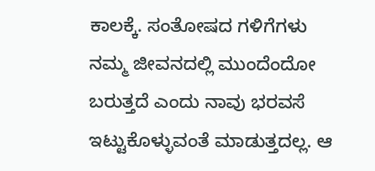ಕಾಲಕ್ಕೆ. ಸಂತೋಷದ ಗಳಿಗೆಗಳು ನಮ್ಮ ಜೀವನದಲ್ಲಿ ಮುಂದೆಂದೋ ಬರುತ್ತದೆ ಎಂದು ನಾವು ಭರವಸೆ ಇಟ್ಟುಕೊಳ್ಳುವಂತೆ ಮಾಡುತ್ತದಲ್ಲ. ಆ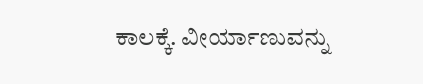ಕಾಲಕ್ಕೆ. ವೀರ್ಯಾಣುವನ್ನು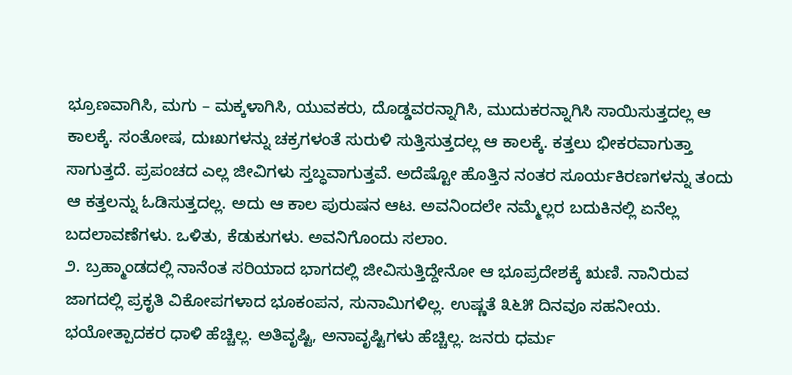ಭ್ರೂಣವಾಗಿಸಿ, ಮಗು – ಮಕ್ಕಳಾಗಿಸಿ, ಯುವಕರು, ದೊಡ್ಡವರನ್ನಾಗಿಸಿ, ಮುದುಕರನ್ನಾಗಿಸಿ ಸಾಯಿಸುತ್ತದಲ್ಲ ಆ ಕಾಲಕ್ಕೆ. ಸಂತೋಷ, ದುಃಖಗಳನ್ನು ಚಕ್ರಗಳಂತೆ ಸುರುಳಿ ಸುತ್ತಿಸುತ್ತದಲ್ಲ ಆ ಕಾಲಕ್ಕೆ. ಕತ್ತಲು ಭೀಕರವಾಗುತ್ತಾ ಸಾಗುತ್ತದೆ. ಪ್ರಪಂಚದ ಎಲ್ಲ ಜೀವಿಗಳು ಸ್ತಬ್ಧವಾಗುತ್ತವೆ. ಅದೆಷ್ಟೋ ಹೊತ್ತಿನ ನಂತರ ಸೂರ್ಯಕಿರಣಗಳನ್ನು ತಂದು ಆ ಕತ್ತಲನ್ನು ಓಡಿಸುತ್ತದಲ್ಲ. ಅದು ಆ ಕಾಲ ಪುರುಷನ ಆಟ. ಅವನಿಂದಲೇ ನಮ್ಮೆಲ್ಲರ ಬದುಕಿನಲ್ಲಿ ಏನೆಲ್ಲ ಬದಲಾವಣೆಗಳು. ಒಳಿತು, ಕೆಡುಕುಗಳು. ಅವನಿಗೊಂದು ಸಲಾಂ.
೨. ಬ್ರಹ್ಮಾಂಡದಲ್ಲಿ ನಾನೆಂತ ಸರಿಯಾದ ಭಾಗದಲ್ಲಿ ಜೀವಿಸುತ್ತಿದ್ದೇನೋ ಆ ಭೂಪ್ರದೇಶಕ್ಕೆ ಋಣಿ. ನಾನಿರುವ ಜಾಗದಲ್ಲಿ ಪ್ರಕೃತಿ ವಿಕೋಪಗಳಾದ ಭೂಕಂಪನ, ಸುನಾಮಿಗಳಿಲ್ಲ. ಉಷ್ಣತೆ ೩೬೫ ದಿನವೂ ಸಹನೀಯ. ಭಯೋತ್ಪಾದಕರ ಧಾಳಿ ಹೆಚ್ಚಿಲ್ಲ. ಅತಿವೃಷ್ಟಿ, ಅನಾವೃಷ್ಟಿಗಳು ಹೆಚ್ಚಿಲ್ಲ. ಜನರು ಧರ್ಮ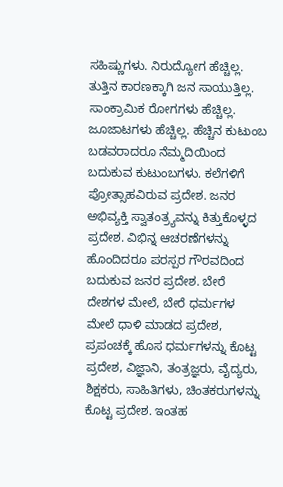ಸಹಿಷ್ಣುಗಳು. ನಿರುದ್ಯೋಗ ಹೆಚ್ಚಿಲ್ಲ. ತುತ್ತಿನ ಕಾರಣಕ್ಕಾಗಿ ಜನ ಸಾಯುತ್ತಿಲ್ಲ. ಸಾಂಕ್ರಾಮಿಕ ರೋಗಗಳು ಹೆಚ್ಚಿಲ್ಲ. ಜೂಜಾಟಗಳು ಹೆಚ್ಚಿಲ್ಲ. ಹೆಚ್ಚಿನ ಕುಟುಂಬ ಬಡವರಾದರೂ ನೆಮ್ಮದಿಯಿಂದ ಬದುಕುವ ಕುಟುಂಬಗಳು. ಕಲೆಗಳಿಗೆ ಪ್ರೋತ್ಸಾಹವಿರುವ ಪ್ರದೇಶ. ಜನರ ಅಭಿವ್ಯಕ್ತಿ ಸ್ವಾತಂತ್ರ್ಯವನ್ನು ಕಿತ್ತುಕೊಳ್ಳದ ಪ್ರದೇಶ. ವಿಭಿನ್ನ ಆಚರಣೆಗಳನ್ನು ಹೊಂದಿದರೂ ಪರಸ್ಪರ ಗೌರವದಿಂದ ಬದುಕುವ ಜನರ ಪ್ರದೇಶ. ಬೇರೆ ದೇಶಗಳ ಮೇಲೆ, ಬೇರೆ ಧರ್ಮಗಳ ಮೇಲೆ ಧಾಳಿ ಮಾಡದ ಪ್ರದೇಶ, ಪ್ರಪಂಚಕ್ಕೆ ಹೊಸ ಧರ್ಮಗಳನ್ನು ಕೊಟ್ಟ ಪ್ರದೇಶ, ವಿಜ್ಞಾನಿ, ತಂತ್ರಜ್ಞರು, ವೈದ್ಯರು, ಶಿಕ್ಷಕರು, ಸಾಹಿತಿಗಳು, ಚಿಂತಕರುಗಳನ್ನು ಕೊಟ್ಟ ಪ್ರದೇಶ. ಇಂತಹ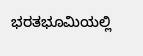ಭರತಭೂಮಿಯಲ್ಲಿ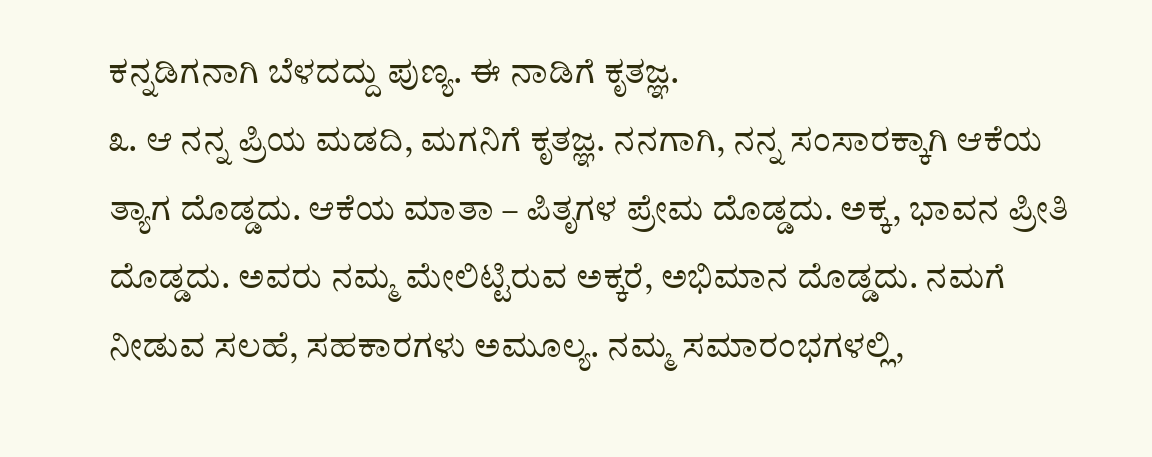ಕನ್ನಡಿಗನಾಗಿ ಬೆಳದದ್ದು ಪುಣ್ಯ. ಈ ನಾಡಿಗೆ ಕೃತಜ್ಞ.
೩. ಆ ನನ್ನ ಪ್ರಿಯ ಮಡದಿ, ಮಗನಿಗೆ ಕೃತಜ್ಞ. ನನಗಾಗಿ, ನನ್ನ ಸಂಸಾರಕ್ಕಾಗಿ ಆಕೆಯ ತ್ಯಾಗ ದೊಡ್ಡದು. ಆಕೆಯ ಮಾತಾ – ಪಿತೃಗಳ ಪ್ರೇಮ ದೊಡ್ಡದು. ಅಕ್ಕ, ಭಾವನ ಪ್ರೀತಿ ದೊಡ್ಡದು. ಅವರು ನಮ್ಮ ಮೇಲಿಟ್ಟಿರುವ ಅಕ್ಕರೆ, ಅಭಿಮಾನ ದೊಡ್ಡದು. ನಮಗೆ ನೀಡುವ ಸಲಹೆ, ಸಹಕಾರಗಳು ಅಮೂಲ್ಯ. ನಮ್ಮ ಸಮಾರಂಭಗಳಲ್ಲಿ,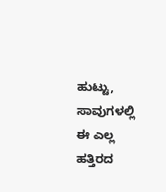ಹುಟ್ಟು, ಸಾವುಗಳಲ್ಲಿ ಈ ಎಲ್ಲ ಹತ್ತಿರದ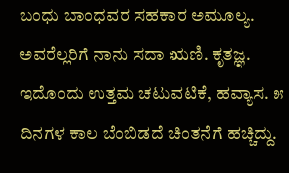ಬಂಧು ಬಾಂಧವರ ಸಹಕಾರ ಅಮೂಲ್ಯ. ಅವರೆಲ್ಲರಿಗೆ ನಾನು ಸದಾ ಋಣಿ. ಕೃತಜ್ಞ.
ಇದೊಂದು ಉತ್ತಮ ಚಟುವಟಿಕೆ, ಹವ್ಯಾಸ. ೫ ದಿನಗಳ ಕಾಲ ಬೆಂಬಿಡದೆ ಚಿಂತನೆಗೆ ಹಚ್ಚಿದ್ದು.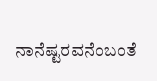ನಾನೆಷ್ಟರವನೆಂಬಂತೆ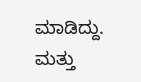ಮಾಡಿದ್ದು. ಮತ್ತು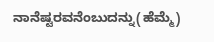ನಾನೆಷ್ಟರವನೆಂಬುದನ್ನು(ಹೆಮ್ಮೆ)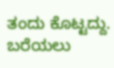ತಂದು ಕೊಟ್ಟದ್ದು. ಬರೆಯಲು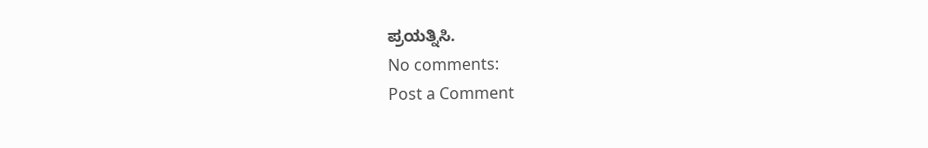ಪ್ರಯತ್ನಿಸಿ.
No comments:
Post a Comment